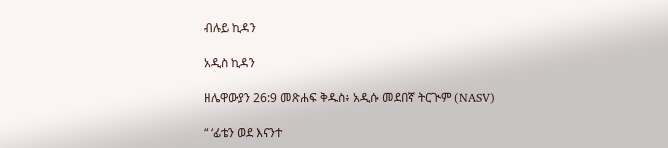ብሉይ ኪዳን

አዲስ ኪዳን

ዘሌዋውያን 26:9 መጽሐፍ ቅዱስ፥ አዲሱ መደበኛ ትርጒም (NASV)

“ ‘ፊቴን ወደ እናንተ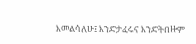እመልሳለሁ፤ እንድታፈሩና እንድትበዙም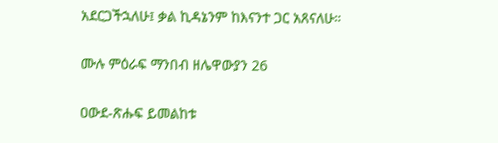አደርጋችኋለሁ፤ ቃል ኪዳኔንም ከእናንተ ጋር አጸናለሁ።

ሙሉ ምዕራፍ ማንበብ ዘሌዋውያን 26

ዐውደ-ጽሑፍ ይመልከቱ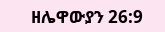ዘሌዋውያን 26:9